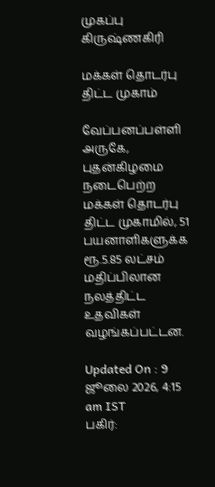முகப்பு
கிருஷ்ணகிரி

மக்கள் தொடர்பு திட்ட முகாம்

வேப்பனப்பள்ளி அருகே, புதன்கிழமை நடைபெற்ற மக்கள் தொடர்பு திட்ட முகாமில், 51 பயனாளிகளுக்க ரூ.5.85 லட்சம் மதிப்பிலான நலத்திட்ட உதவிகள் வழங்கப்பட்டன.

Updated On : 9 ஜூலை 2026, 4:15 am IST
பகிர்: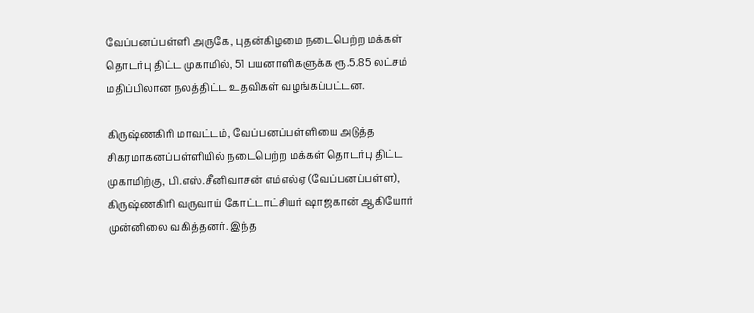வேப்பனப்பள்ளி அருகே, புதன்கிழமை நடைபெற்ற மக்கள் தொடர்பு திட்ட முகாமில், 51 பயனாளிகளுக்க ரூ.5.85 லட்சம் மதிப்பிலான நலத்திட்ட உதவிகள் வழங்கப்பட்டன.

கிருஷ்ணகிரி மாவட்டம், வேப்பனப்பள்ளியை அடுத்த சிகரமாகனப்பள்ளியில் நடைபெற்ற மக்கள் தொடர்பு திட்ட முகாமிற்கு, பி.எஸ்.சீனிவாசன் எம்எல்ஏ (வேப்பனப்பள்ள), கிருஷ்ணகிரி வருவாய் கோட்டாட்சியர் ஷாஜகான் ஆகியோர் முன்னிலை வகித்தனர். இந்த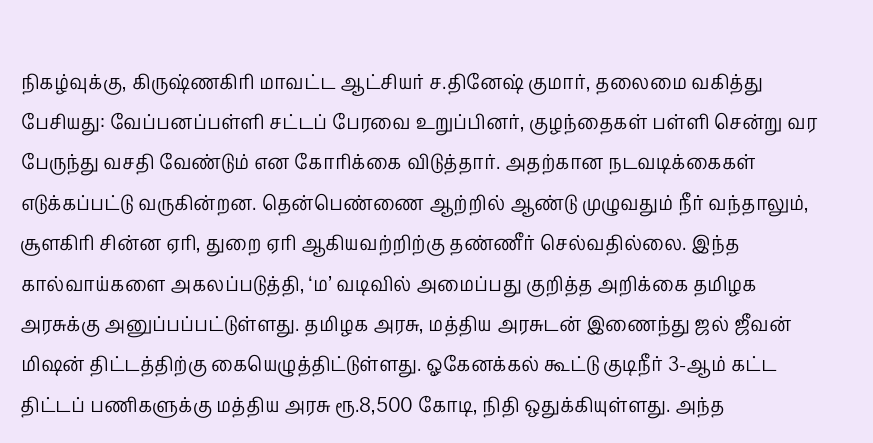நிகழ்வுக்கு, கிருஷ்ணகிரி மாவட்ட ஆட்சியர் ச.தினேஷ் குமார், தலைமை வகித்து பேசியது: வேப்பனப்பள்ளி சட்டப் பேரவை உறுப்பினர், குழந்தைகள் பள்ளி சென்று வர பேருந்து வசதி வேண்டும் என கோரிக்கை விடுத்தார். அதற்கான நடவடிக்கைகள் எடுக்கப்பட்டு வருகின்றன. தென்பெண்ணை ஆற்றில் ஆண்டு முழுவதும் நீர் வந்தாலும், சூளகிரி சின்ன ஏரி, துறை ஏரி ஆகியவற்றிற்கு தண்ணீர் செல்வதில்லை. இந்த கால்வாய்களை அகலப்படுத்தி, ‘ம’ வடிவில் அமைப்பது குறித்த அறிக்கை தமிழக அரசுக்கு அனுப்பப்பட்டுள்ளது. தமிழக அரசு, மத்திய அரசுடன் இணைந்து ஜல் ஜீவன் மிஷன் திட்டத்திற்கு கையெழுத்திட்டுள்ளது. ஓகேனக்கல் கூட்டு குடிநீர் 3-ஆம் கட்ட திட்டப் பணிகளுக்கு மத்திய அரசு ரூ.8,500 கோடி, நிதி ஒதுக்கியுள்ளது. அந்த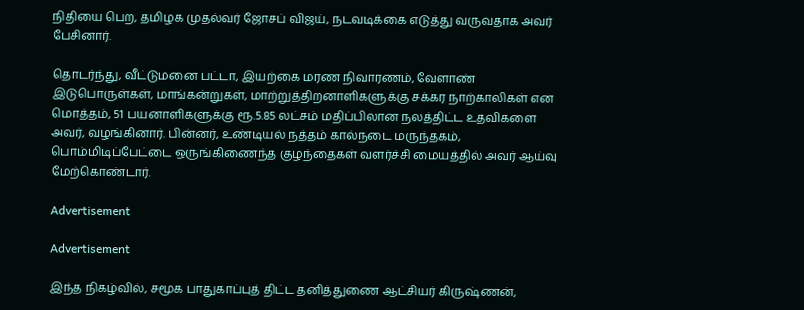நிதியை பெற, தமிழக முதல்வர் ஜோசப் விஜய், நடவடிக்கை எடுத்து வருவதாக அவர் பேசினார்.

தொடர்ந்து, வீட்டுமனை பட்டா, இயற்கை மரண நிவாரணம், வேளாண் இடுபொருள்கள், மாங்கன்றுகள், மாற்றுத்திறனாளிகளுக்கு சக்கர நாற்காலிகள் என மொத்தம், 51 பயனாளிகளுக்கு ரூ.5.85 லட்சம் மதிப்பிலான நலத்திட்ட உதவிகளை அவர், வழங்கினார். பின்னர், உண்டியல் நத்தம் கால்நடை மருந்தகம், பொம்மிடிப்பேட்டை ஒருங்கிணைந்த குழந்தைகள் வளர்ச்சி மையத்தில் அவர் ஆய்வு மேற்கொண்டார்.

Advertisement

Advertisement

இந்த நிகழ்வில், சமூக பாதுகாப்புத் திட்ட தனித்துணை ஆட்சியர் கிருஷ்ணன்,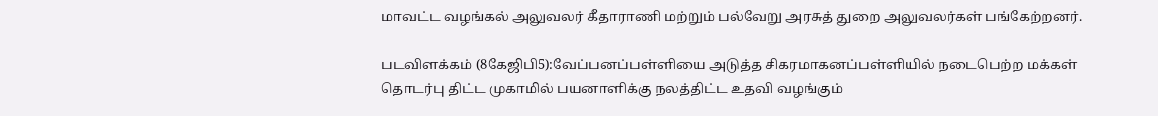மாவட்ட வழங்கல் அலுவலர் கீதாராணி மற்றும் பல்வேறு அரசுத் துறை அலுவலர்கள் பங்கேற்றனர்.

படவிளக்கம் (8கேஜிபி5):வேப்பனப்பள்ளியை அடுத்த சிகரமாகனப்பள்ளியில் நடைபெற்ற மக்கள் தொடர்பு திட்ட முகாமில் பயனாளிக்கு நலத்திட்ட உதவி வழங்கும்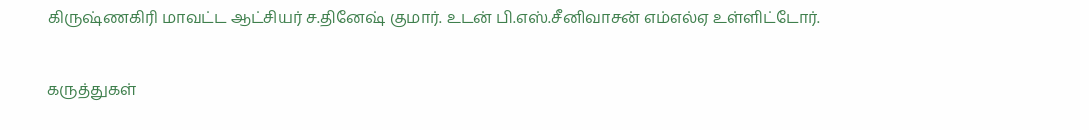கிருஷ்ணகிரி மாவட்ட ஆட்சியர் ச.தினேஷ் குமார். உடன் பி.எஸ்.சீனிவாசன் எம்எல்ஏ உள்ளிட்டோர்.

கருத்துகள்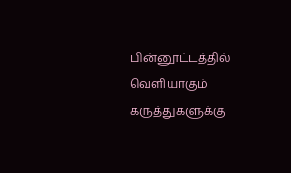பின்னூட்டத்தில் வெளியாகும் கருத்துகளுக்கு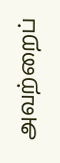அவற்றைப்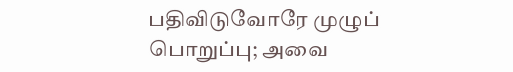பதிவிடுவோரே முழுப் பொறுப்பு; அவை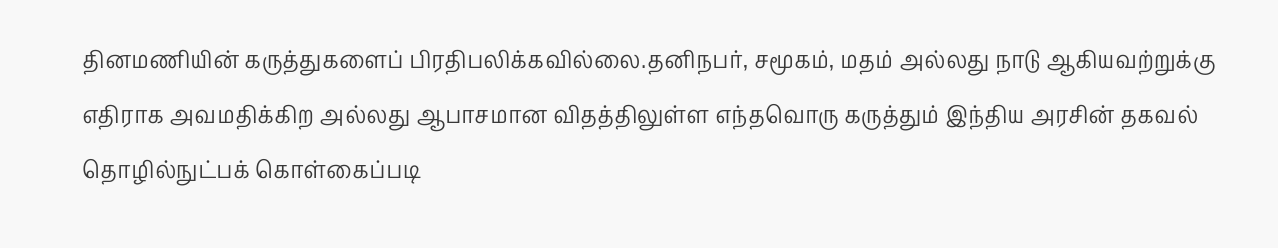தினமணியின் கருத்துகளைப் பிரதிபலிக்கவில்லை.தனிநபர், சமூகம், மதம் அல்லது நாடு ஆகியவற்றுக்கு எதிராக அவமதிக்கிற அல்லது ஆபாசமான விதத்திலுள்ள எந்தவொரு கருத்தும் இந்திய அரசின் தகவல் தொழில்நுட்பக் கொள்கைப்படி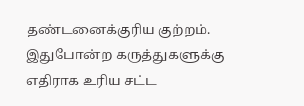தண்டனைக்குரிய குற்றம். இதுபோன்ற கருத்துகளுக்கு எதிராக உரிய சட்ட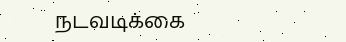நடவடிக்கை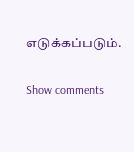எடுக்கப்படும்.

Show comments